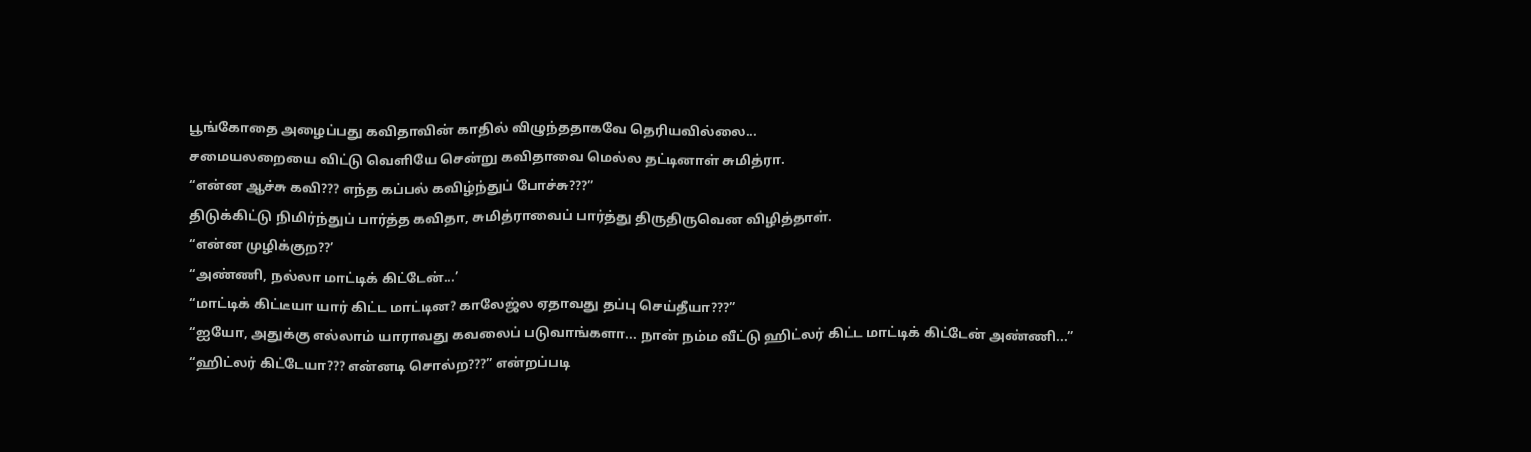பூங்கோதை அழைப்பது கவிதாவின் காதில் விழுந்ததாகவே தெரியவில்லை...
சமையலறையை விட்டு வெளியே சென்று கவிதாவை மெல்ல தட்டினாள் சுமித்ரா.
“என்ன ஆச்சு கவி??? எந்த கப்பல் கவிழ்ந்துப் போச்சு???”
திடுக்கிட்டு நிமிர்ந்துப் பார்த்த கவிதா, சுமித்ராவைப் பார்த்து திருதிருவென விழித்தாள்.
“என்ன முழிக்குற??’
“அண்ணி, நல்லா மாட்டிக் கிட்டேன்...’
“மாட்டிக் கிட்டீயா யார் கிட்ட மாட்டின? காலேஜ்ல ஏதாவது தப்பு செய்தீயா???”
“ஐயோ, அதுக்கு எல்லாம் யாராவது கவலைப் படுவாங்களா... நான் நம்ம வீட்டு ஹிட்லர் கிட்ட மாட்டிக் கிட்டேன் அண்ணி...”
“ஹிட்லர் கிட்டேயா??? என்னடி சொல்ற???” என்றப்படி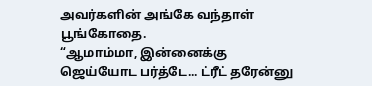அவர்களின் அங்கே வந்தாள் பூங்கோதை.
“ஆமாம்மா, இன்னைக்கு ஜெய்யோட பர்த்டே... ட்ரீட் தரேன்னு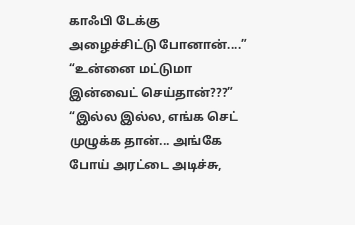காஃபி டேக்கு அழைச்சிட்டு போனான்....”
“உன்னை மட்டுமா இன்வைட் செய்தான்???”
“இல்ல இல்ல, எங்க செட் முழுக்க தான்... அங்கே போய் அரட்டை அடிச்சு,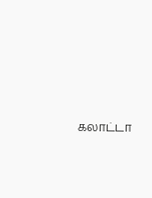கலாட்டா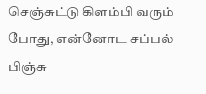செஞ்சுட்டு கிளம்பி வரும் போது, என்னோட சப்பல் பிஞ்சு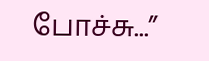போச்சு...”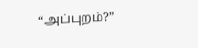“அப்புறம்?”